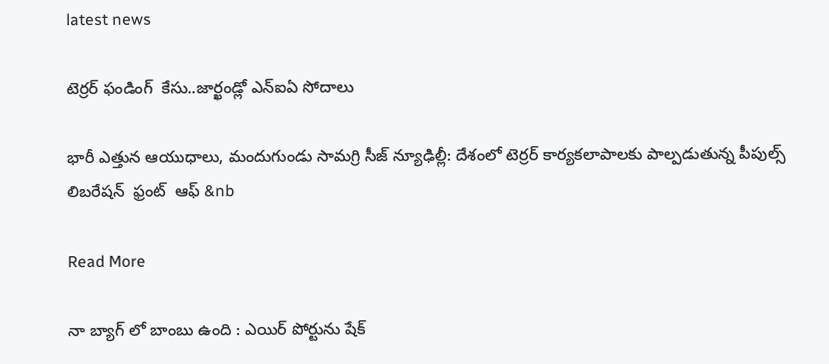latest news

టెర్రర్ ఫండింగ్  కేసు..జార్ఖండ్లో ఎన్ఐఏ సోదాలు

భారీ ఎత్తున ఆయుధాలు, మందుగుండు సామగ్రి సీజ్ న్యూఢిల్లీ: దేశంలో టెర్రర్ కార్యకలాపాలకు పాల్పడుతున్న పీపుల్స్ లిబరేషన్  ఫ్రంట్  ఆఫ్ &nb

Read More

నా బ్యాగ్ లో బాంబు ఉంది : ఎయిర్ పోర్టును షేక్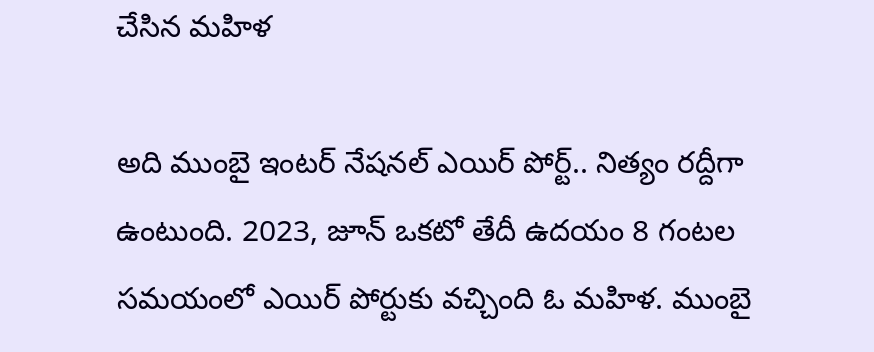చేసిన మహిళ

అది ముంబై ఇంటర్ నేషనల్ ఎయిర్ పోర్ట్.. నిత్యం రద్దీగా ఉంటుంది. 2023, జూన్ ఒకటో తేదీ ఉదయం 8 గంటల సమయంలో ఎయిర్ పోర్టుకు వచ్చింది ఓ మహిళ. ముంబై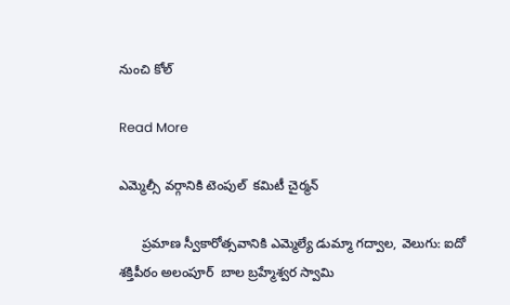నుంచి కోల్

Read More

ఎమ్మెల్సీ వర్గానికి టెంపుల్  కమిటీ చైర్మన్

      ప్రమాణ స్వీకారోత్సవానికి ఎమ్మెల్యే డుమ్మా గద్వాల, వెలుగు: ఐదో శక్తిపీఠం అలంపూర్  బాల బ్రహ్మేశ్వర స్వామి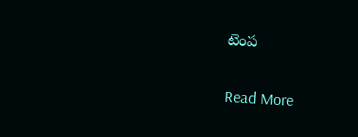టెంప

Read More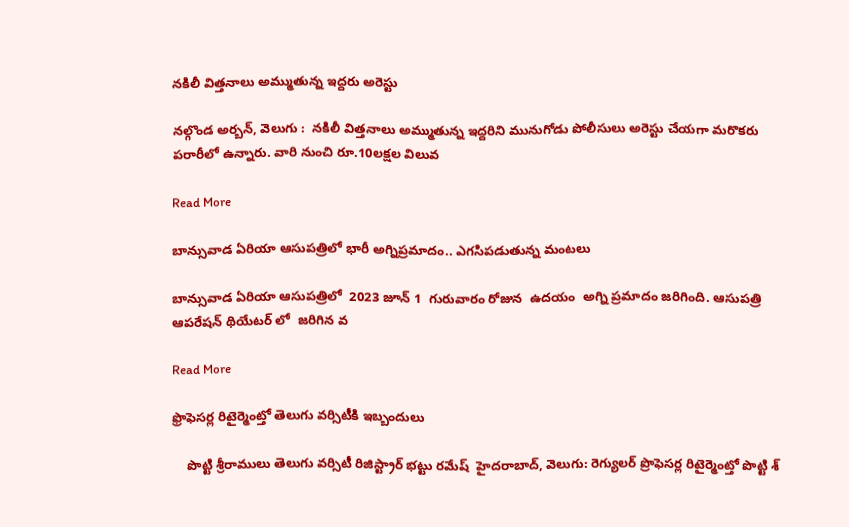నకిలీ విత్తనాలు అమ్ముతున్న ఇద్దరు అరెస్టు

నల్గొండ అర్బన్, వెలుగు :  నకిలీ విత్తనాలు అమ్ముతున్న ఇద్దరిని మునుగోడు పోలీసులు అరెస్టు చేయగా మరొకరు పరారీలో ఉన్నారు. వారి నుంచి రూ.10లక్షల విలువ

Read More

బాన్సువాడ ఏరియా ఆసుపత్రిలో భారీ అగ్నిప్రమాదం.. ఎగసిపడుతున్న మంటలు

బాన్సువాడ ఏరియా ఆసుపత్రిలో  2023 జూన్ 1  గురువారం రోజున  ఉదయం  అగ్ని ప్రమాదం జరిగింది. ఆసుపత్రి ఆపరేషన్ థియేటర్ లో  జరిగిన వ

Read More

ఫ్రొఫెసర్ల రిటైర్మెంట్తో తెలుగు వర్సిటీకి ఇబ్బందులు

    పొట్టి శ్రీరాములు తెలుగు వర్సిటీ రిజిస్ట్రార్ భట్టు రమేష్  హైదరాబాద్, వెలుగు: రెగ్యులర్ ప్రొఫెసర్ల రిటైర్మెంట్తో పొట్టి శ్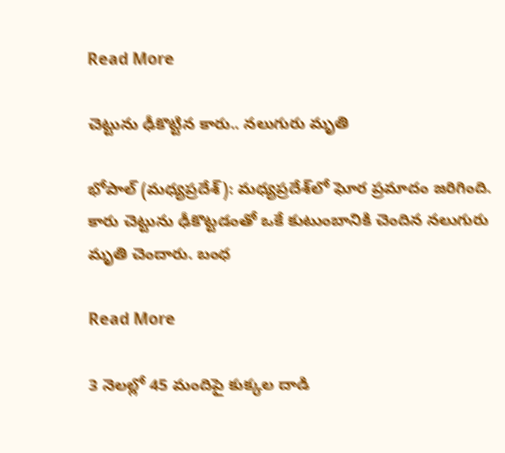Read More

చెట్టును ఢీకొట్టిన కారు.. నలుగురు మృతి

భోపాల్‌ (మధ్యప్రదేశ్‌): మధ్యప్రదేశ్‌లో ఘోర ప్రమాదం జరిగింది. కారు చెట్టును ఢీకొట్టడంతో ఒకే కుటుంబానికి చెందిన నలుగురు మృతి చెందారు. బంధ

Read More

3 నెలల్లో 45 మందిపై కుక్కల దాడి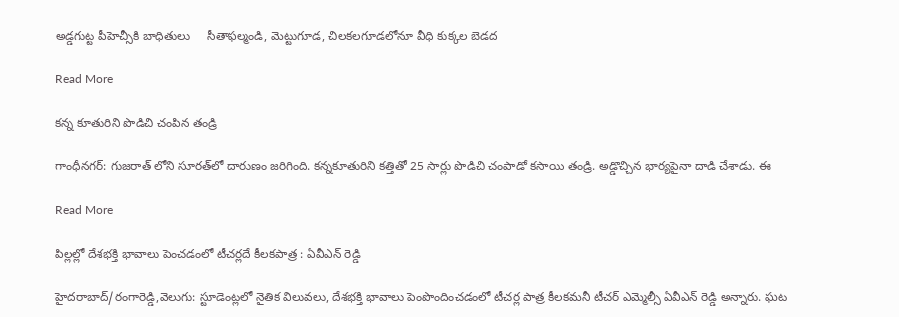అడ్డగుట్ట పీహెచ్సీకి బాధితులు     సీతాఫల్మండి, మెట్టుగూడ, చిలకలగూడలోనూ వీధి కుక్కల బెడద

Read More

క‌న్న కూతురిని పొడిచి చంపిన తండ్రి

గాంధీనగర్: గుజరాత్ లోని సూరత్‌లో దారుణం జరిగింది. కన్నకూతురిని కత్తితో 25 సార్లు పొడిచి చంపాడో కసాయి తండ్రి. అడ్డొచ్చిన భార్యపైనా దాడి చేశాడు. ఈ

Read More

పిల్లల్లో దేశభక్తి భావాలు పెంచడంలో టీచర్లదే కీలకపాత్ర : ఏవీఎన్ రెడ్డి

హైదరాబాద్/రంగారెడ్డి,వెలుగు: స్టూడెంట్లలో నైతిక విలువలు, దేశభక్తి భావాలు పెంపొందించడంలో టీచర్ల పాత్ర కీలకమనీ టీచర్ ఎమ్మెల్సీ ఏవీఎన్ రెడ్డి అన్నారు. ఘట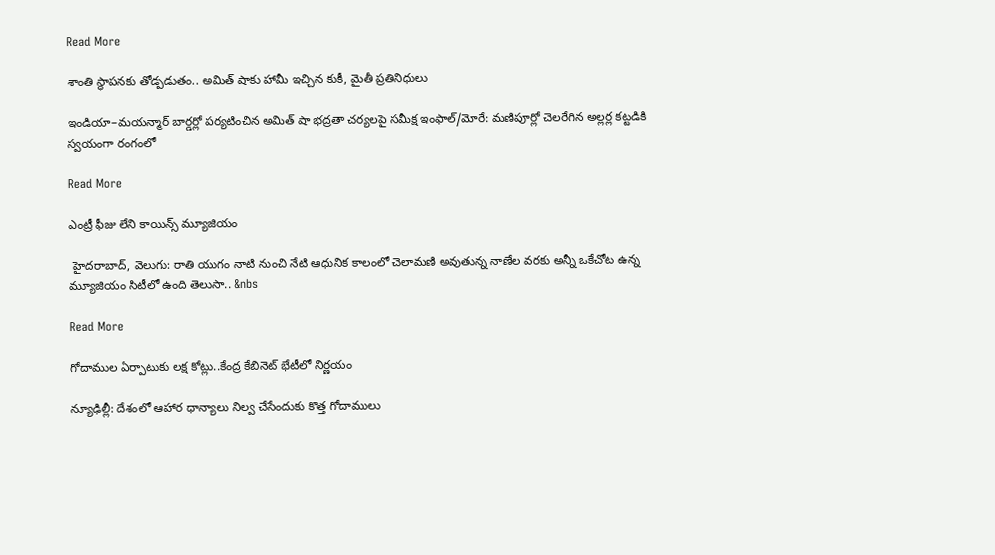Read More

శాంతి స్థాపనకు తోడ్పడుతం.. అమిత్ షాకు హామీ ఇచ్చిన కుకీ, మైతీ ప్రతినిధులు

ఇండియా–మయన్మార్ బార్డర్లో పర్యటించిన అమిత్ షా భద్రతా చర్యలపై సమీక్ష ఇంఫాల్/మోరే: మణిపూర్లో చెలరేగిన అల్లర్ల కట్టడికి స్వయంగా రంగంలో

Read More

ఎంట్రీ ఫీజు లేని కాయిన్స్ మ్యూజియం

 హైదరాబాద్, వెలుగు: రాతి యుగం నాటి నుంచి నేటి ఆధునిక కాలంలో చెలామణి అవుతున్న నాణేల వరకు అన్నీ ఒకేచోట ఉన్న మ్యూజియం సిటీలో ఉంది తెలుసా.. &nbs

Read More

గోదాముల ఏర్పాటుకు లక్ష కోట్లు..కేంద్ర కేబినెట్ భేటీలో నిర్ణయం

న్యూఢిల్లీ: దేశంలో ఆహార ధాన్యాలు నిల్వ చేసేందుకు కొత్త గోదాములు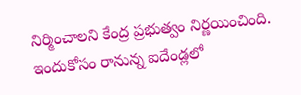నిర్మించాలని కేంద్ర ప్రభుత్వం నిర్ణయించింది. ఇందుకోసం రానున్న ఐదేండ్లలో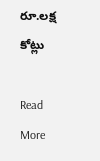రూ.లక్ష కోట్లు

Read More